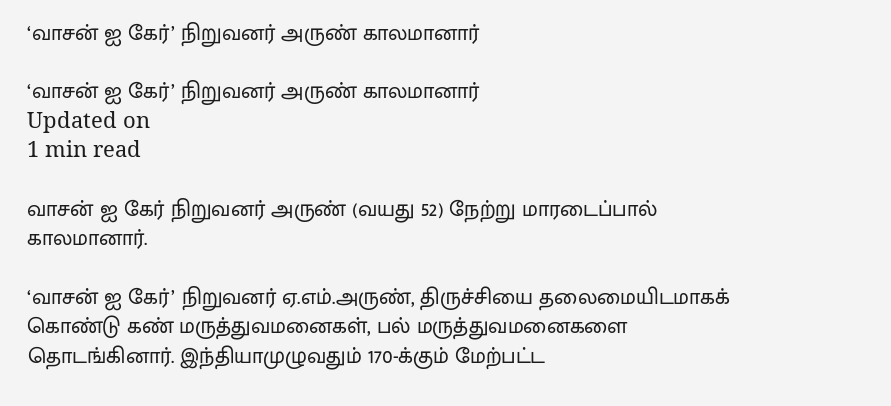‘வாசன் ஐ கேர்’ நிறுவனர் அருண் காலமானார்

‘வாசன் ஐ கேர்’ நிறுவனர் அருண் காலமானார்
Updated on
1 min read

வாசன் ஐ கேர் நிறுவனர் அருண் (வயது 52) நேற்று மாரடைப்பால் காலமானார்.

‘வாசன் ஐ கேர்’ நிறுவனர் ஏ.எம்.அருண், திருச்சியை தலைமையிடமாகக் கொண்டு கண் மருத்துவமனைகள், பல் மருத்துவமனைகளை தொடங்கினார். இந்தியாமுழுவதும் 170-க்கும் மேற்பட்ட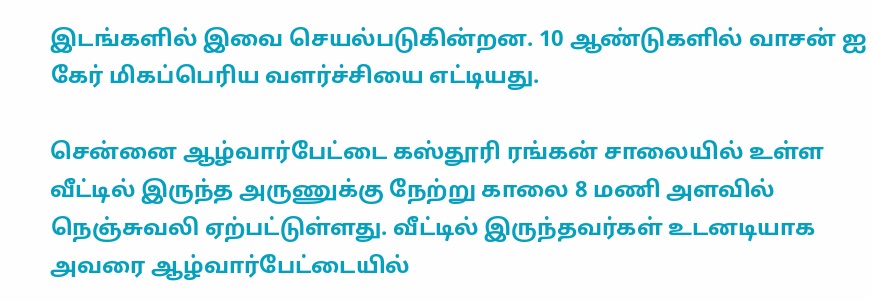இடங்களில் இவை செயல்படுகின்றன. 10 ஆண்டுகளில் வாசன் ஐ கேர் மிகப்பெரிய வளர்ச்சியை எட்டியது.

சென்னை ஆழ்வார்பேட்டை கஸ்தூரி ரங்கன் சாலையில் உள்ள வீட்டில் இருந்த அருணுக்கு நேற்று காலை 8 மணி அளவில் நெஞ்சுவலி ஏற்பட்டுள்ளது. வீட்டில் இருந்தவர்கள் உடனடியாக அவரை ஆழ்வார்பேட்டையில்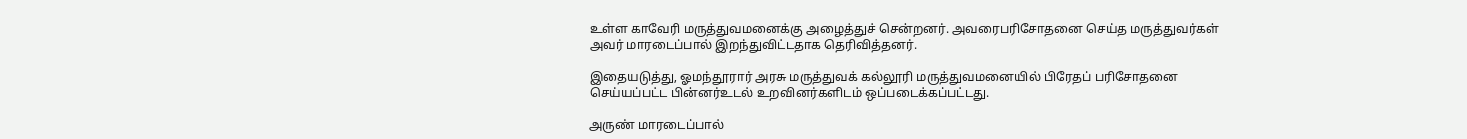உள்ள காவேரி மருத்துவமனைக்கு அழைத்துச் சென்றனர். அவரைபரிசோதனை செய்த மருத்துவர்கள் அவர் மாரடைப்பால் இறந்துவிட்டதாக தெரிவித்தனர்.

இதையடுத்து, ஓமந்தூரார் அரசு மருத்துவக் கல்லூரி மருத்துவமனையில் பிரேதப் பரிசோதனை செய்யப்பட்ட பின்னர்உடல் உறவினர்களிடம் ஒப்படைக்கப்பட்டது.

அருண் மாரடைப்பால்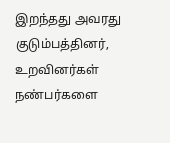இறந்தது அவரது குடும்பத்தினர், உறவினர்கள் நண்பர்களை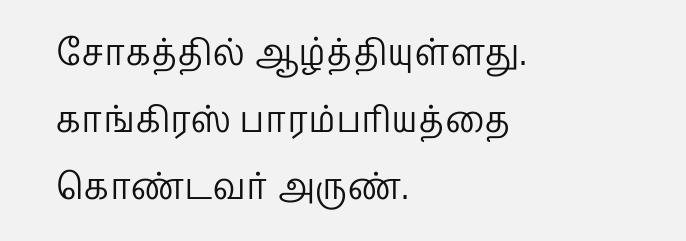சோகத்தில் ஆழ்த்தியுள்ளது. காங்கிரஸ் பாரம்பரியத்தை கொண்டவர் அருண்.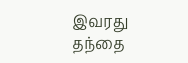இவரது தந்தை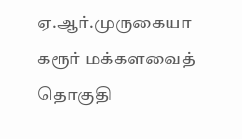ஏ.ஆர்.முருகையா கரூர் மக்களவைத் தொகுதி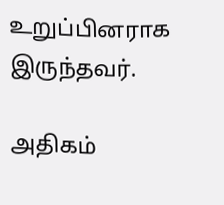உறுப்பினராக இருந்தவர்.

அதிகம்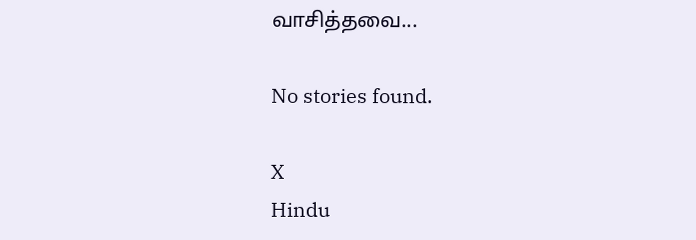வாசித்தவை...

No stories found.

X
Hindu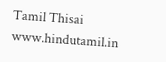Tamil Thisai
www.hindutamil.in